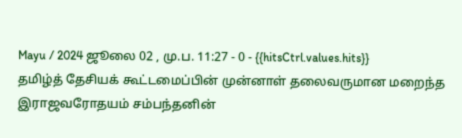Mayu / 2024 ஜூலை 02 , மு.ப. 11:27 - 0 - {{hitsCtrl.values.hits}}
தமிழ்த் தேசியக் கூட்டமைப்பின் முன்னாள் தலைவருமான மறைந்த இராஜவரோதயம் சம்பந்தனின்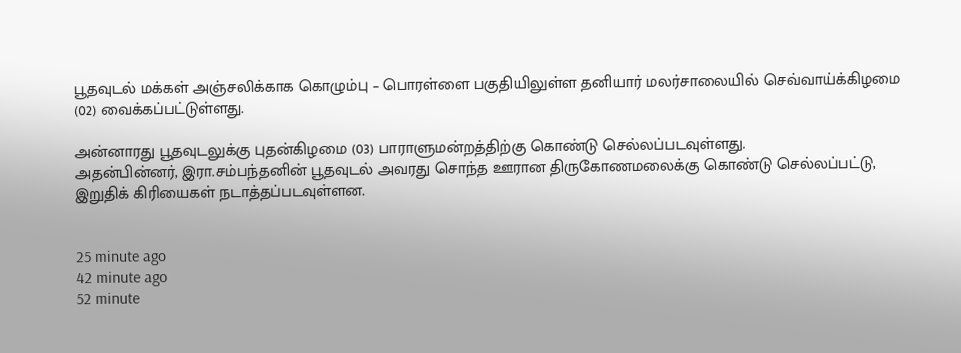பூதவுடல் மக்கள் அஞ்சலிக்காக கொழும்பு – பொரள்ளை பகுதியிலுள்ள தனியார் மலர்சாலையில் செவ்வாய்க்கிழமை (02) வைக்கப்பட்டுள்ளது.

அன்னாரது பூதவுடலுக்கு புதன்கிழமை (03) பாராளுமன்றத்திற்கு கொண்டு செல்லப்படவுள்ளது.
அதன்பின்னர், இரா.சம்பந்தனின் பூதவுடல் அவரது சொந்த ஊரான திருகோணமலைக்கு கொண்டு செல்லப்பட்டு, இறுதிக் கிரியைகள் நடாத்தப்படவுள்ளன.


25 minute ago
42 minute ago
52 minute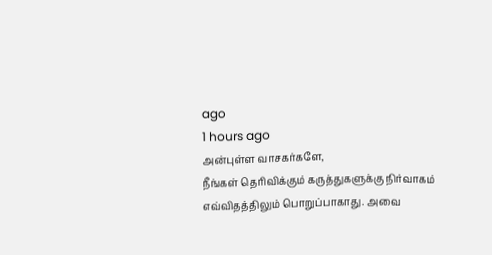ago
1 hours ago
அன்புள்ள வாசகர்களே,
நீங்கள் தெரிவிக்கும் கருத்துகளுக்கு நிர்வாகம் எவ்விதத்திலும் பொறுப்பாகாது. அவை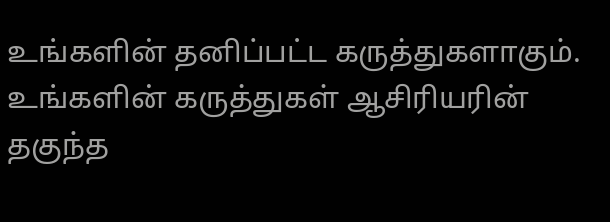உங்களின் தனிப்பட்ட கருத்துகளாகும். உங்களின் கருத்துகள் ஆசிரியரின் தகுந்த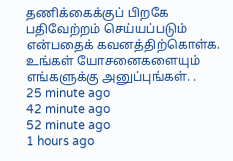தணிக்கைக்குப் பிறகே பதிவேற்றம் செய்யப்படும் என்பதைக் கவனத்திற்கொள்க. உங்கள் யோசனைகளையும் எங்களுக்கு அனுப்புங்கள். .
25 minute ago
42 minute ago
52 minute ago
1 hours ago